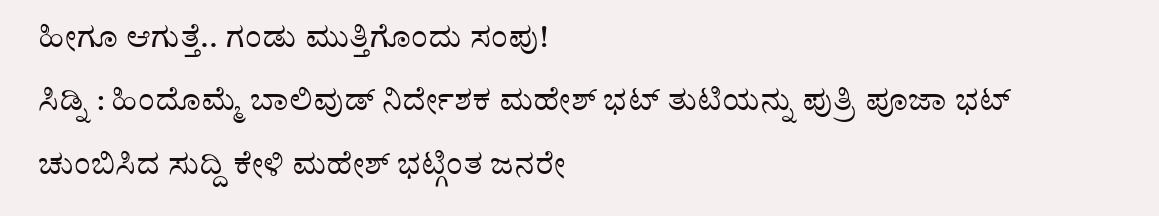ಹೀಗೂ ಆಗುತ್ತೆ.. ಗಂಡು ಮುತ್ತಿಗೊಂದು ಸಂಪು!
ಸಿಡ್ನಿ : ಹಿಂದೊಮ್ಮೆ ಬಾಲಿವುಡ್ ನಿರ್ದೇಶಕ ಮಹೇಶ್ ಭಟ್ ತುಟಿಯನ್ನು ಪುತ್ರಿ ಪೂಜಾ ಭಟ್ ಚುಂಬಿಸಿದ ಸುದ್ದಿ ಕೇಳಿ ಮಹೇಶ್ ಭಟ್ಗಿಂತ ಜನರೇ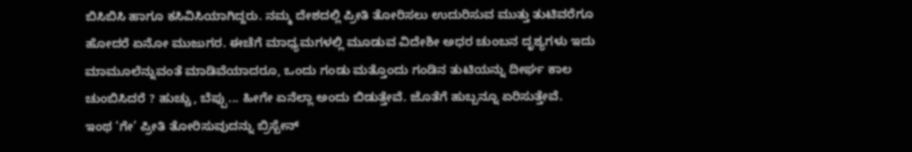ಬಿಸಿಬಿಸಿ ಹಾಗೂ ಕಸಿವಿಸಿಯಾಗಿದ್ದರು. ನಮ್ಮ ದೇಶದಲ್ಲಿ ಪ್ರೀತಿ ತೋರಿಸಲು ಉದುರಿಸುವ ಮುತ್ತು ತುಟಿವರೆಗೂ ಹೋದರೆ ಏನೋ ಮುಜುಗರ. ಈಚೆಗೆ ಮಾಧ್ಯಮಗಳಲ್ಲಿ ಮೂಡುವ ವಿದೇಶೀ ಅಧರ ಚುಂಬನ ದೃಶ್ಯಗಳು ಇದು ಮಾಮೂಲೆನ್ನುವಂತೆ ಮಾಡಿವೆಯಾದರೂ, ಒಂದು ಗಂಡು ಮತ್ತೊಂದು ಗಂಡಿನ ತುಟಿಯನ್ನು ದೀರ್ಘ ಕಾಲ ಚುಂಬಿಸಿದರೆ ? ಹುಚ್ಚು, ಬೆಪ್ಪು... ಹೀಗೇ ಏನೆಲ್ಲಾ ಅಂದು ಬಿಡುತ್ತೇವೆ. ಜೊತೆಗೆ ಹುಬ್ಬನ್ನೂ ಏರಿಸುತ್ತೇವೆ.
ಇಂಥ ‘ಗೇ’ ಪ್ರೀತಿ ತೋರಿಸುವುದನ್ನು ಬ್ರಿಸ್ಬೇನ್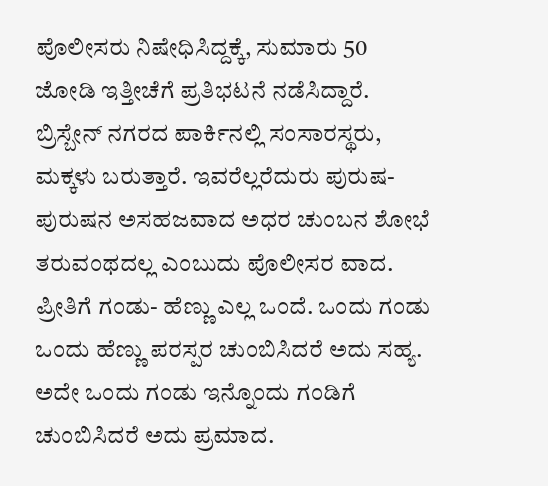ಪೊಲೀಸರು ನಿಷೇಧಿಸಿದ್ದಕ್ಕೆ, ಸುಮಾರು 50 ಜೋಡಿ ಇತ್ತೀಚೆಗೆ ಪ್ರತಿಭಟನೆ ನಡೆಸಿದ್ದಾರೆ. ಬ್ರಿಸ್ಬೇನ್ ನಗರದ ಪಾರ್ಕಿನಲ್ಲಿ ಸಂಸಾರಸ್ಥರು, ಮಕ್ಕಳು ಬರುತ್ತಾರೆ. ಇವರೆಲ್ಲರೆದುರು ಪುರುಷ- ಪುರುಷನ ಅಸಹಜವಾದ ಅಧರ ಚುಂಬನ ಶೋಭೆ ತರುವಂಥದಲ್ಲ ಎಂಬುದು ಪೊಲೀಸರ ವಾದ.
ಪ್ರೀತಿಗೆ ಗಂಡು- ಹೆಣ್ಣು ಎಲ್ಲ ಒಂದೆ. ಒಂದು ಗಂಡು ಒಂದು ಹೆಣ್ಣು ಪರಸ್ಪರ ಚುಂಬಿಸಿದರೆ ಅದು ಸಹ್ಯ. ಅದೇ ಒಂದು ಗಂಡು ಇನ್ನೊಂದು ಗಂಡಿಗೆ ಚುಂಬಿಸಿದರೆ ಅದು ಪ್ರಮಾದ.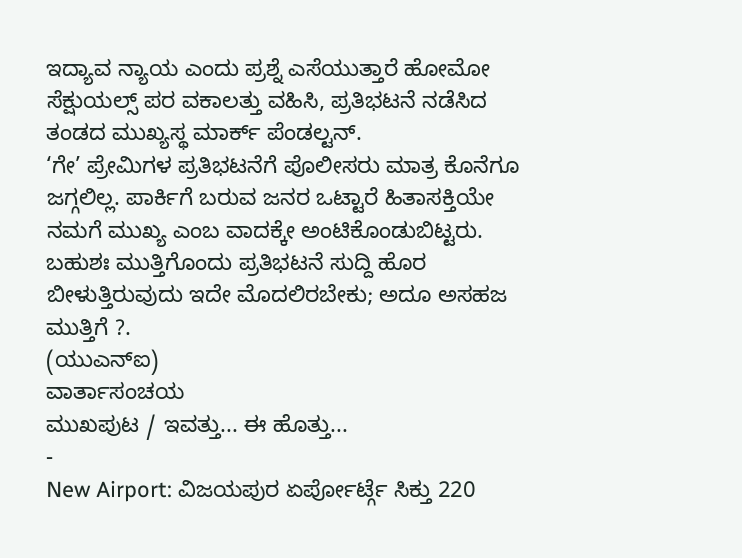ಇದ್ಯಾವ ನ್ಯಾಯ ಎಂದು ಪ್ರಶ್ನೆ ಎಸೆಯುತ್ತಾರೆ ಹೋಮೋ ಸೆಕ್ಷುಯಲ್ಸ್ ಪರ ವಕಾಲತ್ತು ವಹಿಸಿ, ಪ್ರತಿಭಟನೆ ನಡೆಸಿದ ತಂಡದ ಮುಖ್ಯಸ್ಥ ಮಾರ್ಕ್ ಪೆಂಡಲ್ಟನ್.
‘ಗೇ’ ಪ್ರೇಮಿಗಳ ಪ್ರತಿಭಟನೆಗೆ ಪೊಲೀಸರು ಮಾತ್ರ ಕೊನೆಗೂ ಜಗ್ಗಲಿಲ್ಲ. ಪಾರ್ಕಿಗೆ ಬರುವ ಜನರ ಒಟ್ಟಾರೆ ಹಿತಾಸಕ್ತಿಯೇ ನಮಗೆ ಮುಖ್ಯ ಎಂಬ ವಾದಕ್ಕೇ ಅಂಟಿಕೊಂಡುಬಿಟ್ಟರು. ಬಹುಶಃ ಮುತ್ತಿಗೊಂದು ಪ್ರತಿಭಟನೆ ಸುದ್ದಿ ಹೊರ ಬೀಳುತ್ತಿರುವುದು ಇದೇ ಮೊದಲಿರಬೇಕು; ಅದೂ ಅಸಹಜ ಮುತ್ತಿಗೆ ?.
(ಯುಎನ್ಐ)
ವಾರ್ತಾಸಂಚಯ
ಮುಖಪುಟ / ಇವತ್ತು... ಈ ಹೊತ್ತು...
-
New Airport: ವಿಜಯಪುರ ಏರ್ಪೋರ್ಟ್ಗೆ ಸಿಕ್ತು 220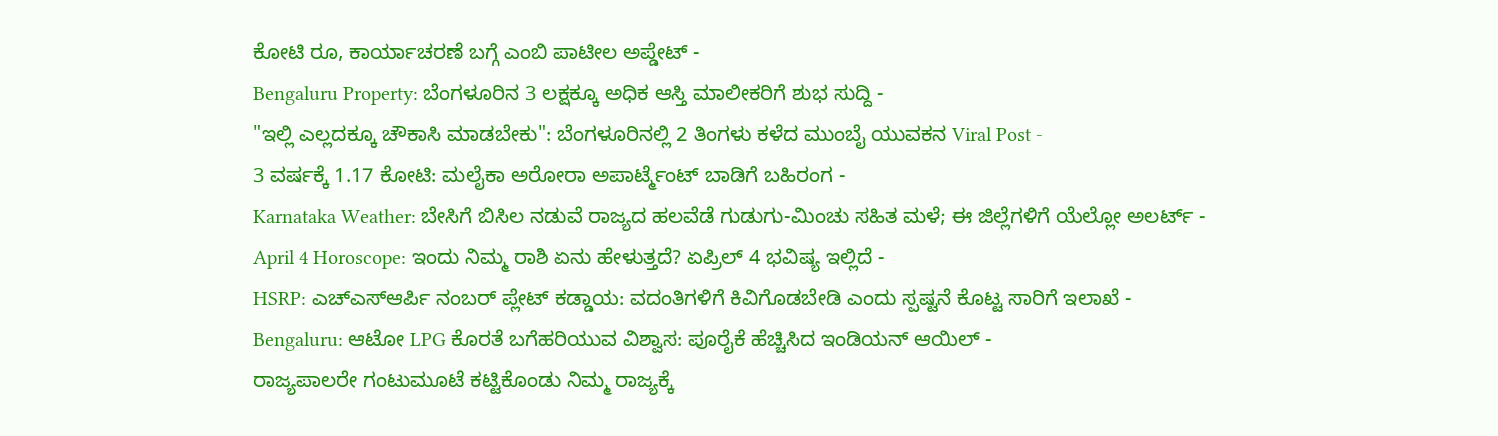ಕೋಟಿ ರೂ, ಕಾರ್ಯಾಚರಣೆ ಬಗ್ಗೆ ಎಂಬಿ ಪಾಟೀಲ ಅಪ್ಡೇಟ್ -
Bengaluru Property: ಬೆಂಗಳೂರಿನ 3 ಲಕ್ಷಕ್ಕೂ ಅಧಿಕ ಆಸ್ತಿ ಮಾಲೀಕರಿಗೆ ಶುಭ ಸುದ್ದಿ -
"ಇಲ್ಲಿ ಎಲ್ಲದಕ್ಕೂ ಚೌಕಾಸಿ ಮಾಡಬೇಕು": ಬೆಂಗಳೂರಿನಲ್ಲಿ 2 ತಿಂಗಳು ಕಳೆದ ಮುಂಬೈ ಯುವಕನ Viral Post -
3 ವರ್ಷಕ್ಕೆ 1.17 ಕೋಟಿ: ಮಲೈಕಾ ಅರೋರಾ ಅಪಾರ್ಟ್ಮೆಂಟ್ ಬಾಡಿಗೆ ಬಹಿರಂಗ -
Karnataka Weather: ಬೇಸಿಗೆ ಬಿಸಿಲ ನಡುವೆ ರಾಜ್ಯದ ಹಲವೆಡೆ ಗುಡುಗು-ಮಿಂಚು ಸಹಿತ ಮಳೆ; ಈ ಜಿಲ್ಲೆಗಳಿಗೆ ಯೆಲ್ಲೋ ಅಲರ್ಟ್ -
April 4 Horoscope: ಇಂದು ನಿಮ್ಮ ರಾಶಿ ಏನು ಹೇಳುತ್ತದೆ? ಏಪ್ರಿಲ್ 4 ಭವಿಷ್ಯ ಇಲ್ಲಿದೆ -
HSRP: ಎಚ್ಎಸ್ಆರ್ಪಿ ನಂಬರ್ ಪ್ಲೇಟ್ ಕಡ್ಡಾಯ: ವದಂತಿಗಳಿಗೆ ಕಿವಿಗೊಡಬೇಡಿ ಎಂದು ಸ್ಪಷ್ಟನೆ ಕೊಟ್ಟ ಸಾರಿಗೆ ಇಲಾಖೆ -
Bengaluru: ಆಟೋ LPG ಕೊರತೆ ಬಗೆಹರಿಯುವ ವಿಶ್ವಾಸ: ಪೂರೈಕೆ ಹೆಚ್ಚಿಸಿದ ಇಂಡಿಯನ್ ಆಯಿಲ್ -
ರಾಜ್ಯಪಾಲರೇ ಗಂಟುಮೂಟೆ ಕಟ್ಟಿಕೊಂಡು ನಿಮ್ಮ ರಾಜ್ಯಕ್ಕೆ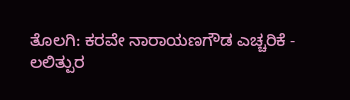ತೊಲಗಿ: ಕರವೇ ನಾರಾಯಣಗೌಡ ಎಚ್ಚರಿಕೆ -
ಲಲಿತ್ಪುರ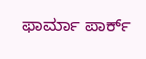ಫಾರ್ಮಾ ಪಾರ್ಕ್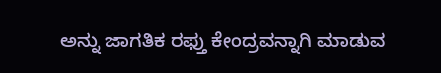ಅನ್ನು ಜಾಗತಿಕ ರಫ್ತು ಕೇಂದ್ರವನ್ನಾಗಿ ಮಾಡುವ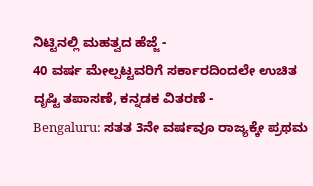ನಿಟ್ಟಿನಲ್ಲಿ ಮಹತ್ವದ ಹೆಜ್ಜೆ -
40 ವರ್ಷ ಮೇಲ್ಪಟ್ಟವರಿಗೆ ಸರ್ಕಾರದಿಂದಲೇ ಉಚಿತ ದೃಷ್ಟಿ ತಪಾಸಣೆ, ಕನ್ನಡಕ ವಿತರಣೆ -
Bengaluru: ಸತತ 3ನೇ ವರ್ಷವೂ ರಾಜ್ಯಕ್ಕೇ ಪ್ರಥಮ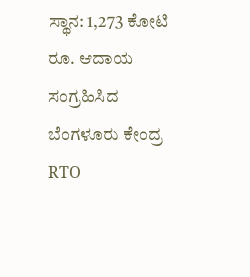ಸ್ಥಾನ: 1,273 ಕೋಟಿ ರೂ. ಆದಾಯ ಸಂಗ್ರಹಿಸಿದ ಬೆಂಗಳೂರು ಕೇಂದ್ರ RTO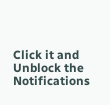Click it and Unblock the Notifications